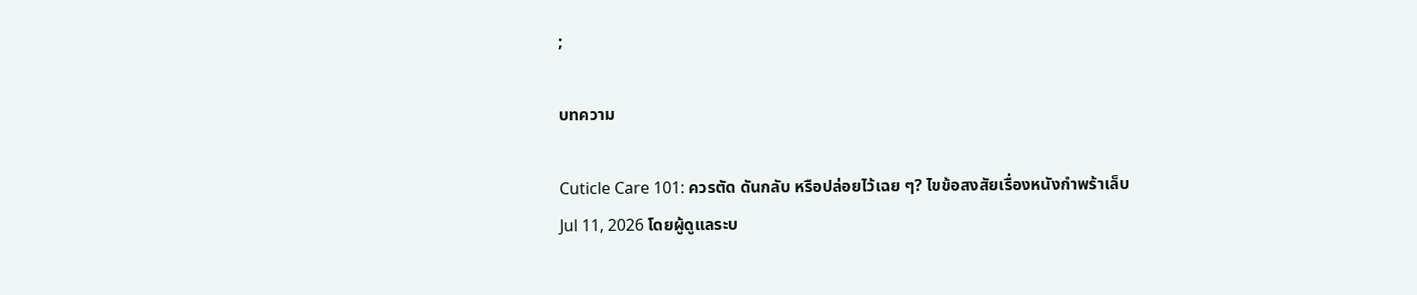;

บทความ

Cuticle Care 101: ควรตัด ดันกลับ หรือปล่อยไว้เฉย ๆ? ไขข้อสงสัยเรื่องหนังกำพร้าเล็บ
Jul 11, 2026 โดยผู้ดูแลระบ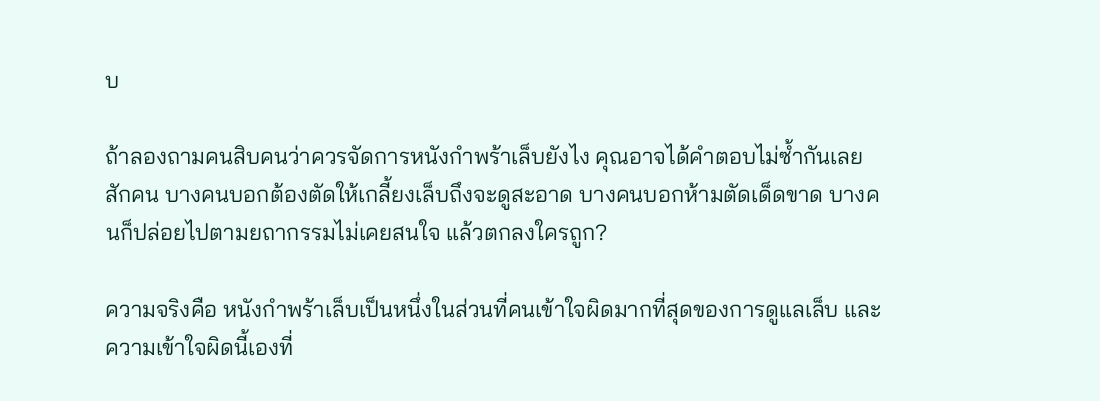บ

ถ้าลองถามคนสิบคนว่าควรจัดการหนังกำพร้าเล็บยังไง คุณอาจได้คำตอบไม่ซ้ำกันเลยสักคน บางคนบอกต้องตัดให้เกลี้ยงเล็บถึงจะดูสะอาด บางคนบอกห้ามตัดเด็ดขาด บางคนก็ปล่อยไปตามยถากรรมไม่เคยสนใจ แล้วตกลงใครถูก?

ความจริงคือ หนังกำพร้าเล็บเป็นหนึ่งในส่วนที่คนเข้าใจผิดมากที่สุดของการดูแลเล็บ และความเข้าใจผิดนี้เองที่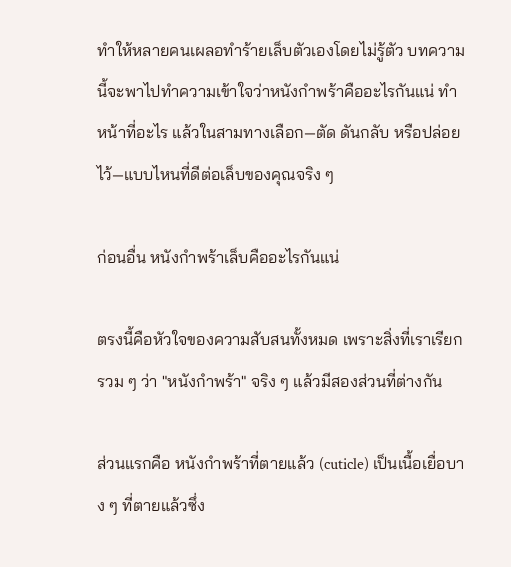ทำให้หลายคนเผลอทำร้ายเล็บตัวเองโดยไม่รู้ตัว บทความนี้จะพาไปทำความเข้าใจว่าหนังกำพร้าคืออะไรกันแน่ ทำหน้าที่อะไร แล้วในสามทางเลือก—ตัด ดันกลับ หรือปล่อยไว้—แบบไหนที่ดีต่อเล็บของคุณจริง ๆ

ก่อนอื่น หนังกำพร้าเล็บคืออะไรกันแน่

ตรงนี้คือหัวใจของความสับสนทั้งหมด เพราะสิ่งที่เราเรียกรวม ๆ ว่า "หนังกำพร้า" จริง ๆ แล้วมีสองส่วนที่ต่างกัน

ส่วนแรกคือ หนังกำพร้าที่ตายแล้ว (cuticle) เป็นเนื้อเยื่อบาง ๆ ที่ตายแล้วซึ่ง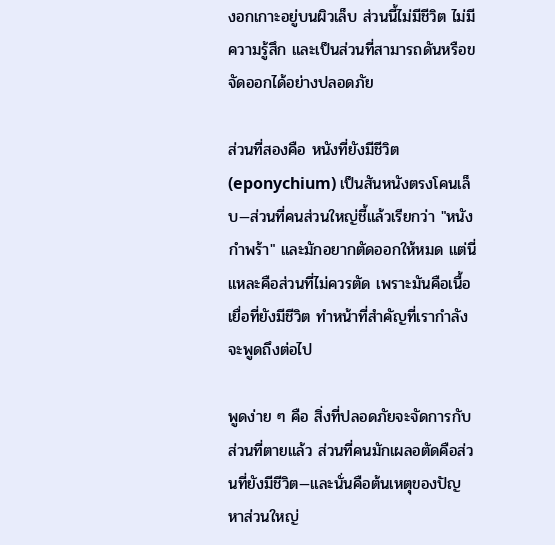งอกเกาะอยู่บนผิวเล็บ ส่วนนี้ไม่มีชีวิต ไม่มีความรู้สึก และเป็นส่วนที่สามารถดันหรือขจัดออกได้อย่างปลอดภัย

ส่วนที่สองคือ หนังที่ยังมีชีวิต (eponychium) เป็นสันหนังตรงโคนเล็บ—ส่วนที่คนส่วนใหญ่ชี้แล้วเรียกว่า "หนังกำพร้า" และมักอยากตัดออกให้หมด แต่นี่แหละคือส่วนที่ไม่ควรตัด เพราะมันคือเนื้อเยื่อที่ยังมีชีวิต ทำหน้าที่สำคัญที่เรากำลังจะพูดถึงต่อไป

พูดง่าย ๆ คือ สิ่งที่ปลอดภัยจะจัดการกับส่วนที่ตายแล้ว ส่วนที่คนมักเผลอตัดคือส่วนที่ยังมีชีวิต—และนั่นคือต้นเหตุของปัญหาส่วนใหญ่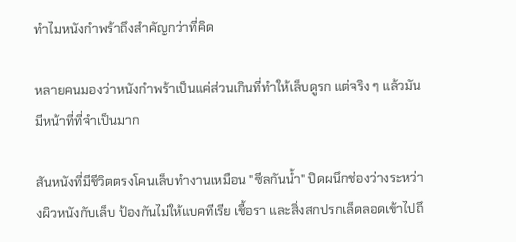ทำไมหนังกำพร้าถึงสำคัญกว่าที่คิด

หลายคนมองว่าหนังกำพร้าเป็นแค่ส่วนเกินที่ทำให้เล็บดูรก แต่จริง ๆ แล้วมันมีหน้าที่ที่จำเป็นมาก

สันหนังที่มีชีวิตตรงโคนเล็บทำงานเหมือน "ซีลกันน้ำ" ปิดผนึกช่องว่างระหว่างผิวหนังกับเล็บ ป้องกันไม่ให้แบคทีเรีย เชื้อรา และสิ่งสกปรกเล็ดลอดเข้าไปถึ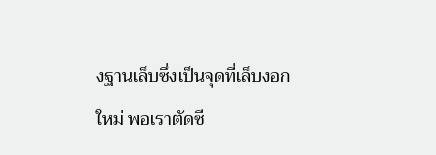งฐานเล็บซึ่งเป็นจุดที่เล็บงอกใหม่ พอเราตัดซี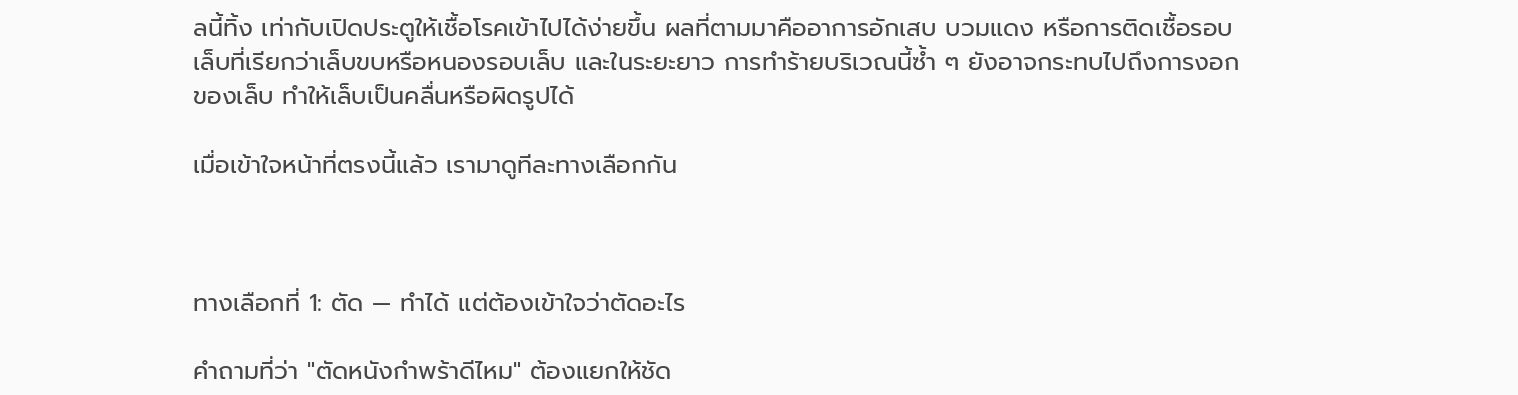ลนี้ทิ้ง เท่ากับเปิดประตูให้เชื้อโรคเข้าไปได้ง่ายขึ้น ผลที่ตามมาคืออาการอักเสบ บวมแดง หรือการติดเชื้อรอบเล็บที่เรียกว่าเล็บขบหรือหนองรอบเล็บ และในระยะยาว การทำร้ายบริเวณนี้ซ้ำ ๆ ยังอาจกระทบไปถึงการงอกของเล็บ ทำให้เล็บเป็นคลื่นหรือผิดรูปได้

เมื่อเข้าใจหน้าที่ตรงนี้แล้ว เรามาดูทีละทางเลือกกัน



ทางเลือกที่ 1: ตัด — ทำได้ แต่ต้องเข้าใจว่าตัดอะไร

คำถามที่ว่า "ตัดหนังกำพร้าดีไหม" ต้องแยกให้ชัด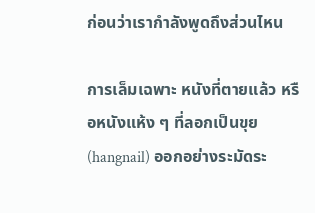ก่อนว่าเรากำลังพูดถึงส่วนไหน

การเล็มเฉพาะ หนังที่ตายแล้ว หรือหนังแห้ง ๆ ที่ลอกเป็นขุย(hangnail) ออกอย่างระมัดระ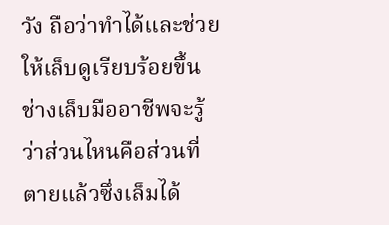วัง ถือว่าทำได้และช่วยให้เล็บดูเรียบร้อยขึ้น ช่างเล็บมืออาชีพจะรู้ว่าส่วนไหนคือส่วนที่ตายแล้วซึ่งเล็มได้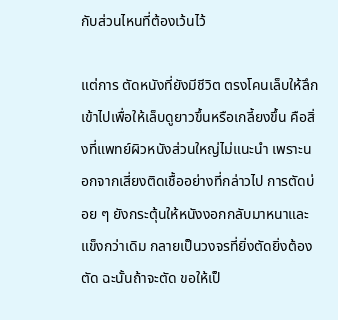กับส่วนไหนที่ต้องเว้นไว้

แต่การ ตัดหนังที่ยังมีชีวิต ตรงโคนเล็บให้ลึกเข้าไปเพื่อให้เล็บดูยาวขึ้นหรือเกลี้ยงขึ้น คือสิ่งที่แพทย์ผิวหนังส่วนใหญ่ไม่แนะนำ เพราะนอกจากเสี่ยงติดเชื้ออย่างที่กล่าวไป การตัดบ่อย ๆ ยังกระตุ้นให้หนังงอกกลับมาหนาและแข็งกว่าเดิม กลายเป็นวงจรที่ยิ่งตัดยิ่งต้องตัด ฉะนั้นถ้าจะตัด ขอให้เป็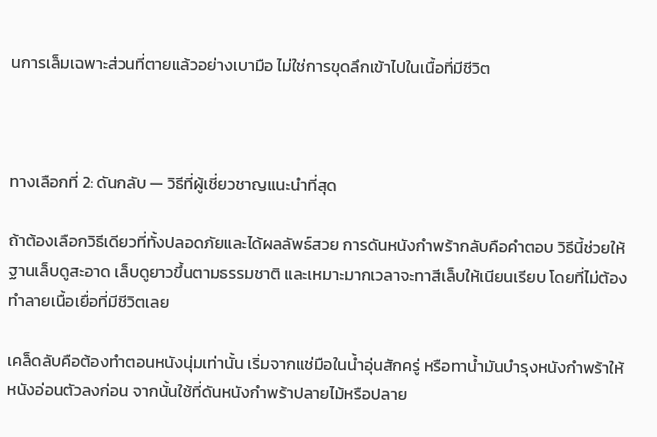นการเล็มเฉพาะส่วนที่ตายแล้วอย่างเบามือ ไม่ใช่การขุดลึกเข้าไปในเนื้อที่มีชีวิต



ทางเลือกที่ 2: ดันกลับ — วิธีที่ผู้เชี่ยวชาญแนะนำที่สุด

ถ้าต้องเลือกวิธีเดียวที่ทั้งปลอดภัยและได้ผลลัพธ์สวย การดันหนังกำพร้ากลับคือคำตอบ วิธีนี้ช่วยให้ฐานเล็บดูสะอาด เล็บดูยาวขึ้นตามธรรมชาติ และเหมาะมากเวลาจะทาสีเล็บให้เนียนเรียบ โดยที่ไม่ต้องทำลายเนื้อเยื่อที่มีชีวิตเลย

เคล็ดลับคือต้องทำตอนหนังนุ่มเท่านั้น เริ่มจากแช่มือในน้ำอุ่นสักครู่ หรือทาน้ำมันบำรุงหนังกำพร้าให้หนังอ่อนตัวลงก่อน จากนั้นใช้ที่ดันหนังกำพร้าปลายไม้หรือปลาย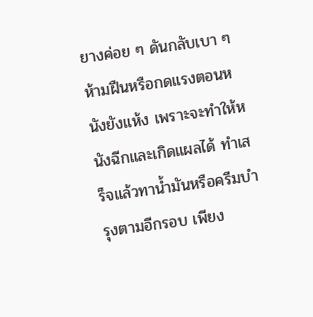ยางค่อย ๆ ดันกลับเบา ๆ ห้ามฝืนหรือกดแรงตอนหนังยังแห้ง เพราะจะทำให้หนังฉีกและเกิดแผลได้ ทำเสร็จแล้วทาน้ำมันหรือครีมบำรุงตามอีกรอบ เพียง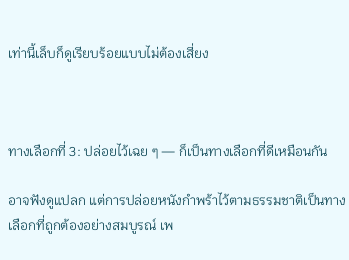เท่านี้เล็บก็ดูเรียบร้อยแบบไม่ต้องเสี่ยง



ทางเลือกที่ 3: ปล่อยไว้เฉย ๆ — ก็เป็นทางเลือกที่ดีเหมือนกัน

อาจฟังดูแปลก แต่การปล่อยหนังกำพร้าไว้ตามธรรมชาติเป็นทางเลือกที่ถูกต้องอย่างสมบูรณ์ เพ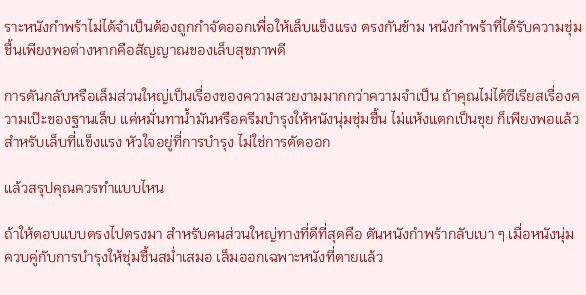ราะหนังกำพร้าไม่ได้จำเป็นต้องถูกกำจัดออกเพื่อให้เล็บแข็งแรง ตรงกันข้าม หนังกำพร้าที่ได้รับความชุ่มชื้นเพียงพอต่างหากคือสัญญาณของเล็บสุขภาพดี

การดันกลับหรือเล็มส่วนใหญ่เป็นเรื่องของความสวยงามมากกว่าความจำเป็น ถ้าคุณไม่ได้ซีเรียสเรื่องความเป๊ะของฐานเล็บ แค่หมั่นทาน้ำมันหรือครีมบำรุงให้หนังนุ่มชุ่มชื้น ไม่แห้งแตกเป็นขุย ก็เพียงพอแล้วสำหรับเล็บที่แข็งแรง หัวใจอยู่ที่การบำรุง ไม่ใช่การตัดออก

แล้วสรุปคุณควรทำแบบไหน

ถ้าให้ตอบแบบตรงไปตรงมา สำหรับคนส่วนใหญ่ทางที่ดีที่สุดคือ ดันหนังกำพร้ากลับเบา ๆ เมื่อหนังนุ่ม ควบคู่กับการบำรุงให้ชุ่มชื้นสม่ำเสมอ เล็มออกเฉพาะหนังที่ตายแล้ว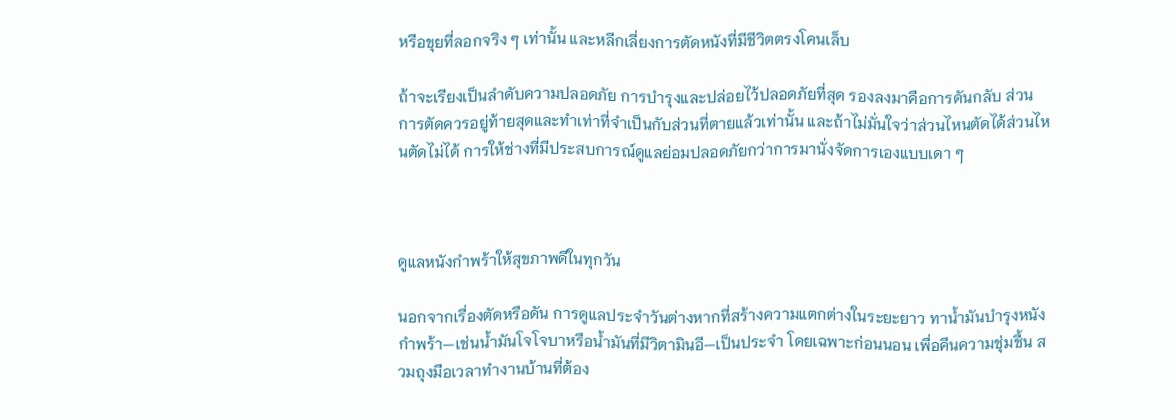หรือขุยที่ลอกจริง ๆ เท่านั้น และหลีกเลี่ยงการตัดหนังที่มีชีวิตตรงโคนเล็บ

ถ้าจะเรียงเป็นลำดับความปลอดภัย การบำรุงและปล่อยไว้ปลอดภัยที่สุด รองลงมาคือการดันกลับ ส่วนการตัดควรอยู่ท้ายสุดและทำเท่าที่จำเป็นกับส่วนที่ตายแล้วเท่านั้น และถ้าไม่มั่นใจว่าส่วนไหนตัดได้ส่วนไหนตัดไม่ได้ การให้ช่างที่มีประสบการณ์ดูแลย่อมปลอดภัยกว่าการมานั่งจัดการเองแบบเดา ๆ



ดูแลหนังกำพร้าให้สุขภาพดีในทุกวัน

นอกจากเรื่องตัดหรือดัน การดูแลประจำวันต่างหากที่สร้างความแตกต่างในระยะยาว ทาน้ำมันบำรุงหนังกำพร้า—เช่นน้ำมันโจโจบาหรือน้ำมันที่มีวิตามินอี—เป็นประจำ โดยเฉพาะก่อนนอน เพื่อคืนความชุ่มชื้น สวมถุงมือเวลาทำงานบ้านที่ต้อง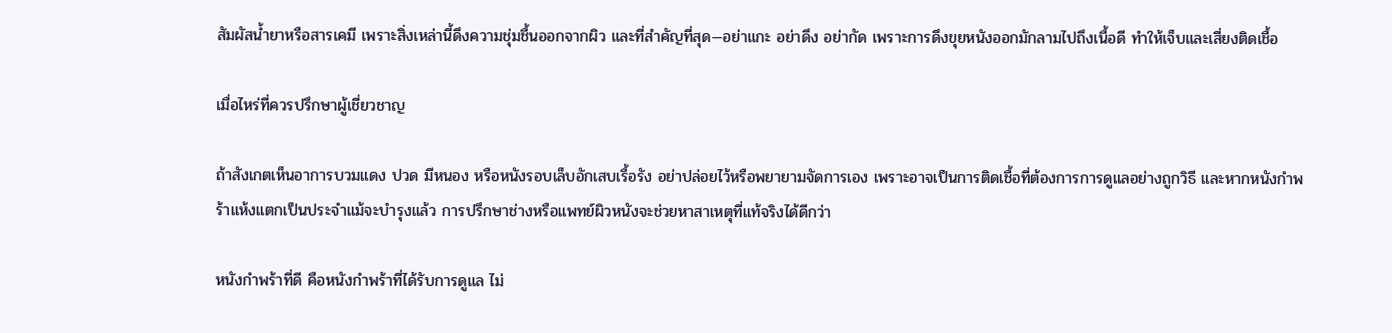สัมผัสน้ำยาหรือสารเคมี เพราะสิ่งเหล่านี้ดึงความชุ่มชื้นออกจากผิว และที่สำคัญที่สุด—อย่าแกะ อย่าดึง อย่ากัด เพราะการดึงขุยหนังออกมักลามไปถึงเนื้อดี ทำให้เจ็บและเสี่ยงติดเชื้อ

เมื่อไหร่ที่ควรปรึกษาผู้เชี่ยวชาญ

ถ้าสังเกตเห็นอาการบวมแดง ปวด มีหนอง หรือหนังรอบเล็บอักเสบเรื้อรัง อย่าปล่อยไว้หรือพยายามจัดการเอง เพราะอาจเป็นการติดเชื้อที่ต้องการการดูแลอย่างถูกวิธี และหากหนังกำพร้าแห้งแตกเป็นประจำแม้จะบำรุงแล้ว การปรึกษาช่างหรือแพทย์ผิวหนังจะช่วยหาสาเหตุที่แท้จริงได้ดีกว่า

หนังกำพร้าที่ดี คือหนังกำพร้าที่ได้รับการดูแล ไม่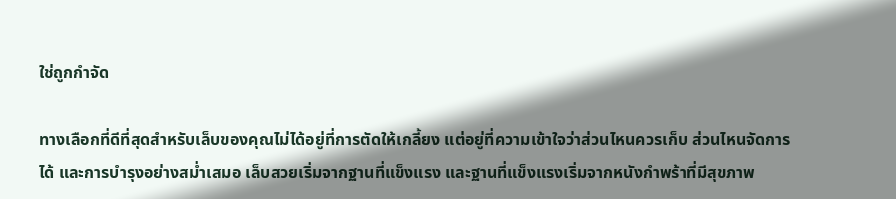ใช่ถูกกำจัด

ทางเลือกที่ดีที่สุดสำหรับเล็บของคุณไม่ได้อยู่ที่การตัดให้เกลี้ยง แต่อยู่ที่ความเข้าใจว่าส่วนไหนควรเก็บ ส่วนไหนจัดการได้ และการบำรุงอย่างสม่ำเสมอ เล็บสวยเริ่มจากฐานที่แข็งแรง และฐานที่แข็งแรงเริ่มจากหนังกำพร้าที่มีสุขภาพ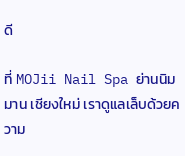ดี

ที่ MOJii Nail Spa ย่านนิมมาน เชียงใหม่ เราดูแลเล็บด้วยความ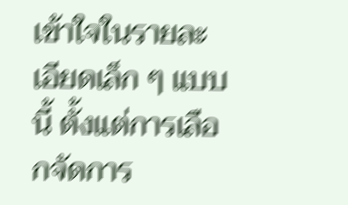เข้าใจในรายละเอียดเล็ก ๆ แบบนี้ ตั้งแต่การเลือกจัดการ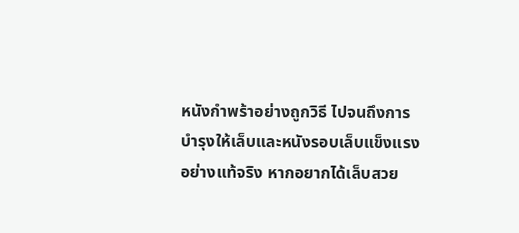หนังกำพร้าอย่างถูกวิธี ไปจนถึงการบำรุงให้เล็บและหนังรอบเล็บแข็งแรงอย่างแท้จริง หากอยากได้เล็บสวย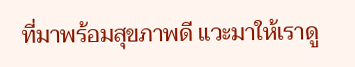ที่มาพร้อมสุขภาพดี แวะมาให้เราดู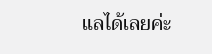แลได้เลยค่ะ